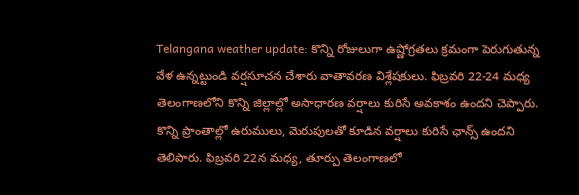Telangana weather update: కొన్ని రోజులుగా ఉష్ణోగ్రతలు క్రమంగా పెరుగుతున్న వేళ ఉన్నట్టుండి వర్షసూచన చేశారు వాతావరణ విశ్లేషకులు. ఫిబ్రవరి 22-24 మధ్య తెలంగాణలోని కొన్ని జిల్లాల్లో అసాధారణ వర్షాలు కురిసే అవకాశం ఉందని చెప్పారు.
కొన్ని ప్రాంతాల్లో ఉరుములు, మెరుపులతో కూడిన వర్షాలు కురిసే ఛాన్స్ ఉందని తెలిపారు. ఫిబ్రవరి 22న మధ్య, తూర్పు తెలంగాణలో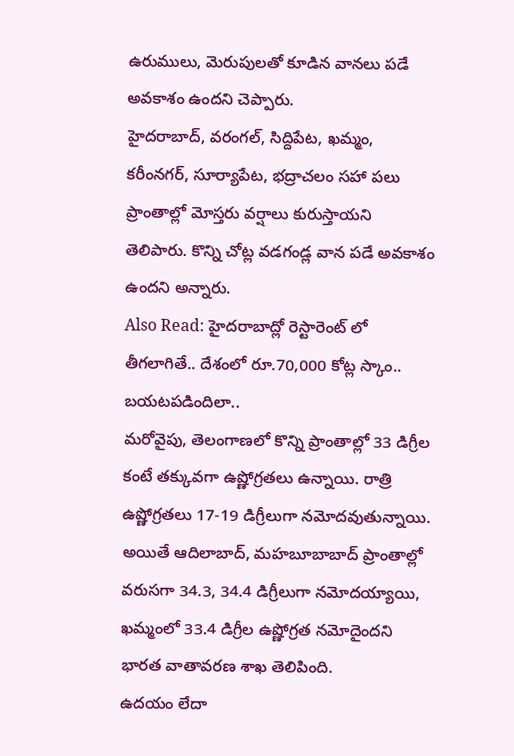ఉరుములు, మెరుపులతో కూడిన వానలు పడే అవకాశం ఉందని చెప్పారు.
హైదరాబాద్, వరంగల్, సిద్దిపేట, ఖమ్మం, కరీంనగర్, సూర్యాపేట, భద్రాచలం సహా పలు ప్రాంతాల్లో మోస్తరు వర్షాలు కురుస్తాయని తెలిపారు. కొన్ని చోట్ల వడగండ్ల వాన పడే అవకాశం ఉందని అన్నారు.
Also Read: హైదరాబాద్లో రెస్టారెంట్ లో తీగలాగితే.. దేశంలో రూ.70,000 కోట్ల స్కాం.. బయటపడిందిలా..
మరోవైపు, తెలంగాణలో కొన్ని ప్రాంతాల్లో 33 డిగ్రీల కంటే తక్కువగా ఉష్ణోగ్రతలు ఉన్నాయి. రాత్రి ఉష్ణోగ్రతలు 17-19 డిగ్రీలుగా నమోదవుతున్నాయి.
అయితే ఆదిలాబాద్, మహబూబాబాద్ ప్రాంతాల్లో వరుసగా 34.3, 34.4 డిగ్రీలుగా నమోదయ్యాయి, ఖమ్మంలో 33.4 డిగ్రీల ఉష్ణోగ్రత నమోదైందని భారత వాతావరణ శాఖ తెలిపింది.
ఉదయం లేదా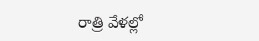రాత్రి వేళల్లో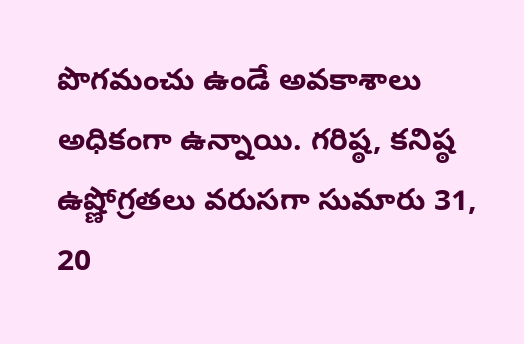పొగమంచు ఉండే అవకాశాలు అధికంగా ఉన్నాయి. గరిష్ఠ, కనిష్ఠ ఉష్ణోగ్రతలు వరుసగా సుమారు 31, 20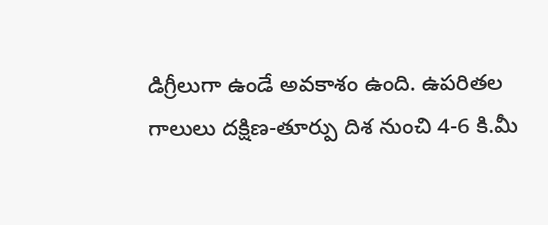డిగ్రీలుగా ఉండే అవకాశం ఉంది. ఉపరితల గాలులు దక్షిణ-తూర్పు దిశ నుంచి 4-6 కి.మీ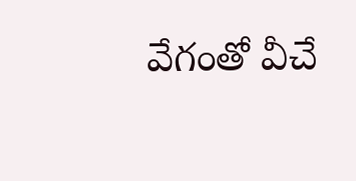వేగంతో వీచే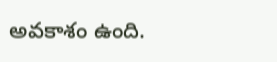అవకాశం ఉంది.